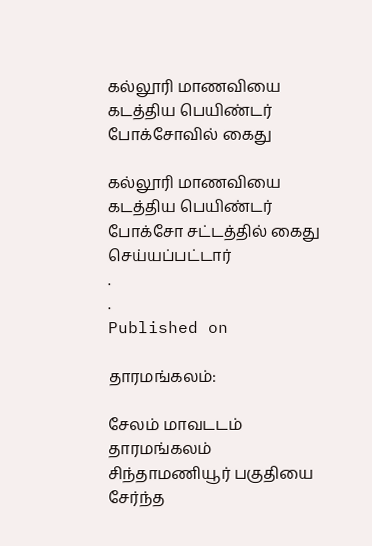கல்லூரி மாணவியை கடத்திய பெயிண்டர் போக்சோவில் கைது

கல்லூரி மாணவியை கடத்திய பெயிண்டர் போக்சோ சட்டத்தில் கைது செய்யப்பட்டார்
.
.
Published on

தாரமங்கலம்:

சேலம் மாவடடம் தாரமங்கலம்  சிந்தாமணியூர் பகுதியை சேர்ந்த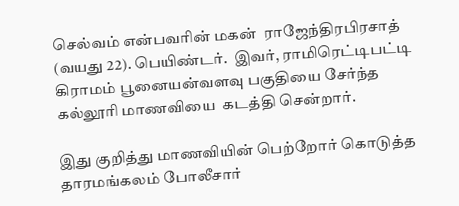செல்வம் என்பவரின் மகன்  ராஜேந்திரபிரசாத் (வயது 22). பெயிண்டர்.  இவர், ராமிரெட்டிபட்டி கிராமம் பூனையன்வளவு பகுதியை சேர்ந்த கல்லூரி மாணவியை  கடத்தி சென்றார்.

இது குறித்து மாணவியின் பெற்றோர் கொடுத்த தாரமங்கலம் போலீசார்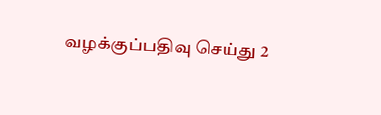வழக்குப்பதிவு செய்து 2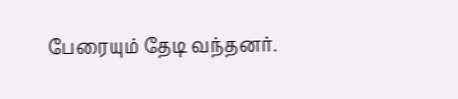பேரையும் தேடி வந்தனர்.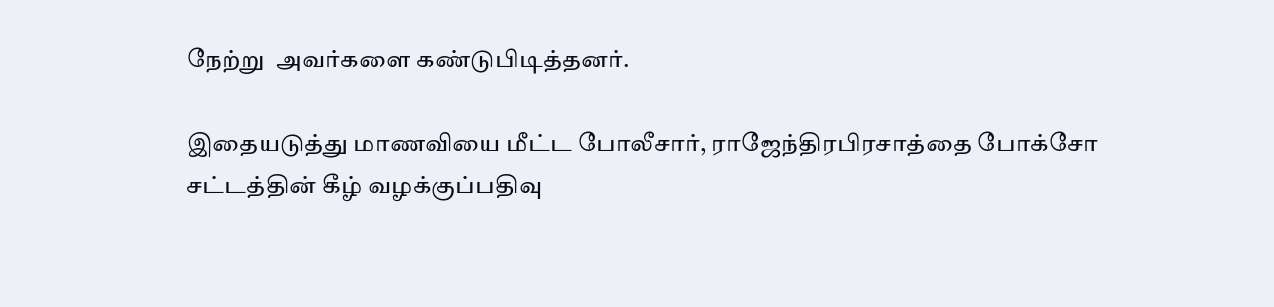நேற்று  அவர்களை கண்டுபிடித்தனர்.

இதையடுத்து மாணவியை மீட்ட போலீசார், ராஜேந்திரபிரசாத்தை போக்சோ சட்டத்தின் கீழ் வழக்குப்பதிவு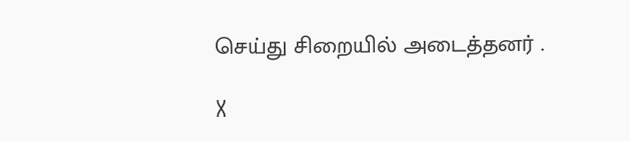செய்து சிறையில் அடைத்தனர் .

X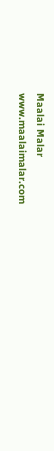Maalai Malar
www.maalaimalar.com